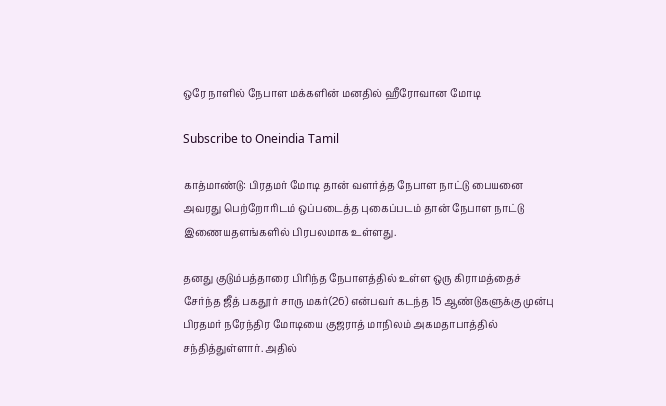ஒரே நாளில் நேபாள மக்களின் மனதில் ஹீரோவான மோடி

Subscribe to Oneindia Tamil

காத்மாண்டு: பிரதமர் மோடி தான் வளர்த்த நேபாள நாட்டு பையனை அவரது பெற்றோரிடம் ஒப்படைத்த புகைப்படம் தான் நேபாள நாட்டு இணையதளங்களில் பிரபலமாக உள்ளது.

தனது குடும்பத்தாரை பிரிந்த நேபாளத்தில் உள்ள ஒரு கிராமத்தைச் சேர்ந்த ஜீத் பகதூர் சாரு மகர்(26) என்பவர் கடந்த 15 ஆண்டுகளுக்கு முன்பு பிரதமர் நரேந்திர மோடியை குஜராத் மாநிலம் அகமதாபாத்தில் சந்தித்துள்ளார். அதில்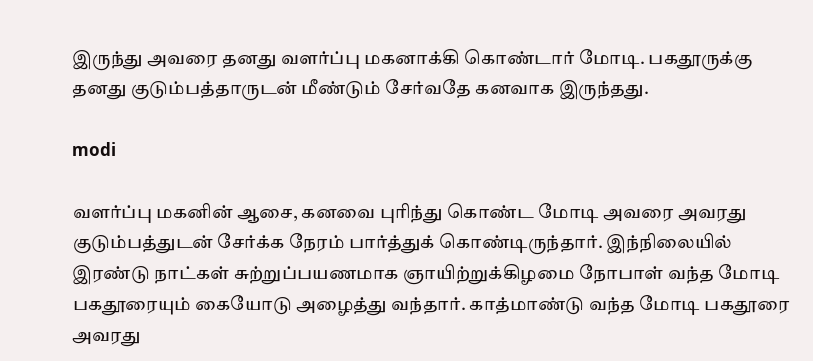இருந்து அவரை தனது வளர்ப்பு மகனாக்கி கொண்டார் மோடி. பகதூருக்கு தனது குடும்பத்தாருடன் மீண்டும் சேர்வதே கனவாக இருந்தது.

modi

வளர்ப்பு மகனின் ஆசை, கனவை புரிந்து கொண்ட மோடி அவரை அவரது குடும்பத்துடன் சேர்க்க நேரம் பார்த்துக் கொண்டிருந்தார். இந்நிலையில் இரண்டு நாட்கள் சுற்றுப்பயணமாக ஞாயிற்றுக்கிழமை நோபாள் வந்த மோடி பகதூரையும் கையோடு அழைத்து வந்தார். காத்மாண்டு வந்த மோடி பகதூரை அவரது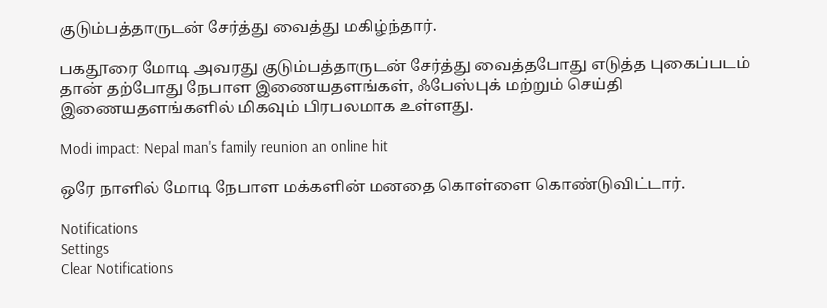குடும்பத்தாருடன் சேர்த்து வைத்து மகிழ்ந்தார்.

பகதூரை மோடி அவரது குடும்பத்தாருடன் சேர்த்து வைத்தபோது எடுத்த புகைப்படம் தான் தற்போது நேபாள இணையதளங்கள், ஃபேஸ்புக் மற்றும் செய்தி இணையதளங்களில் மிகவும் பிரபலமாக உள்ளது.

Modi impact: Nepal man's family reunion an online hit

ஒரே நாளில் மோடி நேபாள மக்களின் மனதை கொள்ளை கொண்டுவிட்டார்.

Notifications
Settings
Clear Notifications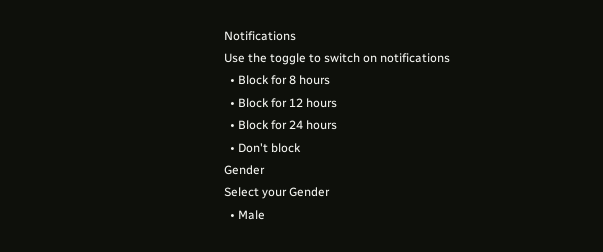Notifications
Use the toggle to switch on notifications
  • Block for 8 hours
  • Block for 12 hours
  • Block for 24 hours
  • Don't block
Gender
Select your Gender
  • Male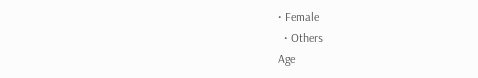• Female
  • Others
Age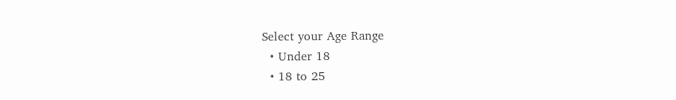Select your Age Range
  • Under 18
  • 18 to 25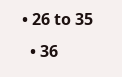• 26 to 35
  • 36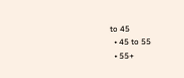to 45
  • 45 to 55
  • 55+